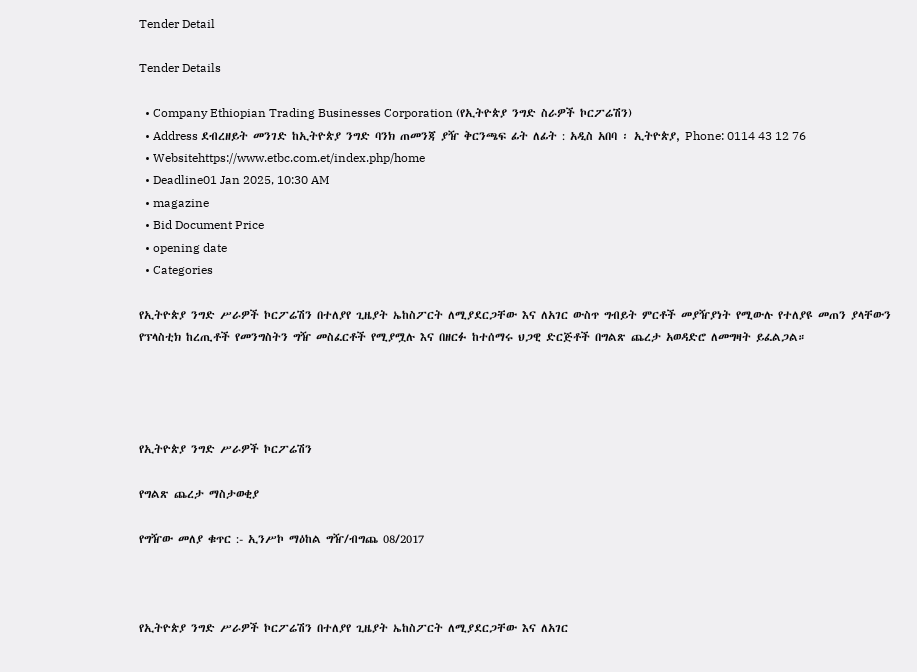Tender Detail

Tender Details

  • Company Ethiopian Trading Businesses Corporation (የኢትዮጵያ ንግድ ስራዎች ኮርፖሬሽን)
  • Address ደብረዘይት መንገድ ከኢትዮጵያ ንግድ ባንክ ጠመንጃ ያዥ ቅርንጫፍ ፊት ለፊት : አዲስ አበባ ፡ ኢትዮጵያ, Phone: 0114 43 12 76
  • Websitehttps://www.etbc.com.et/index.php/home
  • Deadline01 Jan 2025, 10:30 AM
  • magazine
  • Bid Document Price
  • opening date
  • Categories

የኢትዮጵያ ንግድ ሥራዎች ኮርፖሬሽን በተለያየ ጊዜያት ኤከስፖርት ለሚያደርጋቸው እና ለአገር ውስጥ ግብይት ምርቶች መያዥያነት የሚውሉ የተለያዩ መጠን ያላቸውን የፕላስቲክ ከረጢቶች የመንግስትን ግዥ መስፈርቶች የሚያሟሉ እና በዘርፉ ከተሰማሩ ህጋዊ ድርጅቶች በግልጽ ጨረታ አወዳድሮ ለመግዛት ይፈልጋል።




የኢትዮጵያ ንግድ ሥራዎች ኮርፖሬሽን

የግልጽ ጨረታ ማስታወቂያ

የግዥው መለያ ቁጥር :- ኢንሥኮ ማዕከል ግዥ/ብግጨ 08/2017



የኢትዮጵያ ንግድ ሥራዎች ኮርፖሬሽን በተለያየ ጊዜያት ኤከስፖርት ለሚያደርጋቸው እና ለአገር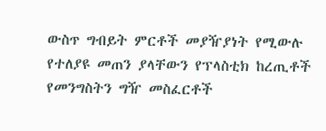ውስጥ ግብይት ምርቶች መያዥያነት የሚውሉ የተለያዩ መጠን ያላቸውን የፕላስቲክ ከረጢቶች የመንግስትን ግዥ መስፈርቶች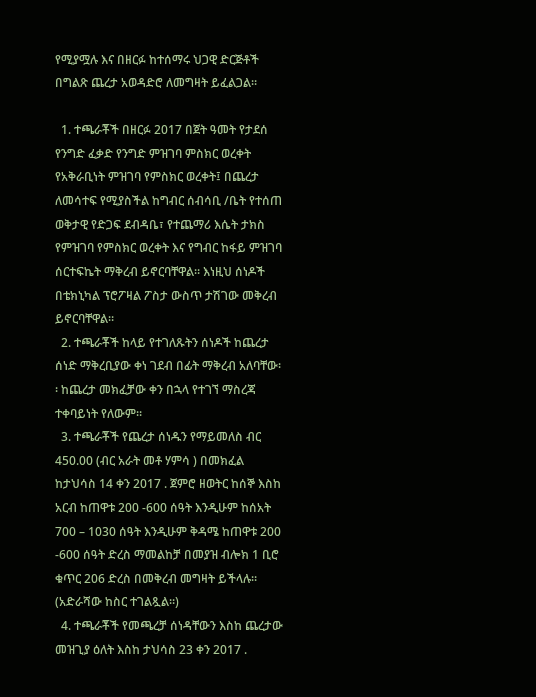የሚያሟሉ እና በዘርፉ ከተሰማሩ ህጋዊ ድርጅቶች በግልጽ ጨረታ አወዳድሮ ለመግዛት ይፈልጋል።

  1. ተጫራቾች በዘርፉ 2017 በጀት ዓመት የታደሰ የንግድ ፈቃድ የንግድ ምዝገባ ምስክር ወረቀት የአቅራቢነት ምዝገባ የምስክር ወረቀት፤ በጨረታ ለመሳተፍ የሚያስችል ከግብር ሰብሳቢ /ቤት የተሰጠ ወቅታዊ የድጋፍ ደብዳቤ፣ የተጨማሪ እሴት ታክስ የምዝገባ የምስክር ወረቀት እና የግብር ከፋይ ምዝገባ ሰርተፍኬት ማቅረብ ይኖርባቸዋል። እነዚህ ሰነዶች በቴክኒካል ፕሮፖዛል ፖስታ ውስጥ ታሽገው መቅረብ ይኖርባቸዋል።
  2. ተጫራቾች ከላይ የተገለጹትን ሰነዶች ከጨረታ ሰነድ ማቅረቢያው ቀነ ገደብ በፊት ማቅረብ አለባቸው፡፡ ከጨረታ መክፈቻው ቀን በኋላ የተገኘ ማስረጃ ተቀባይነት የለውም።
  3. ተጫራቾች የጨረታ ሰነዱን የማይመለስ ብር 450.00 (ብር አራት መቶ ሃምሳ ) በመክፈል ከታህሳስ 14 ቀን 2017 . ጀምሮ ዘወትር ከሰኞ እስከ አርብ ከጠዋቱ 200 -600 ሰዓት እንዲሁም ከሰአት 700 – 1030 ሰዓት እንዲሁም ቅዳሜ ከጠዋቱ 200 -600 ሰዓት ድረስ ማመልከቻ በመያዝ ብሎክ 1 ቢሮ ቁጥር 206 ድረስ በመቅረብ መግዛት ይችላሉ። (አድራሻው ከስር ተገልጿል።)
  4. ተጫራቾች የመጫረቻ ሰነዳቸውን እስከ ጨረታው መዝጊያ ዕለት እስከ ታህሳስ 23 ቀን 2017 .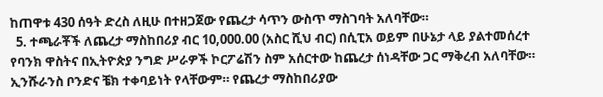ከጠዋቱ 430 ሰዓት ድረስ ለዚሁ በተዘጋጀው የጨረታ ሳጥን ውስጥ ማስገባት አለባቸው።
  5. ተጫራቾች ለጨረታ ማስከበሪያ ብር 10,000.00 (አስር ሺህ ብር) በሲፒአ ወይም በሁኔታ ላይ ያልተመሰረተ የባንክ ዋስትና በኢትዮጵያ ንግድ ሥራዎች ኮርፖሬሽን ስም አሰርተው ከጨረታ ሰነዳቸው ጋር ማቅረብ አለባቸው። ኢንሹራንስ ቦንድና ቼክ ተቀባይነት የላቸውም። የጨረታ ማስከበሪያው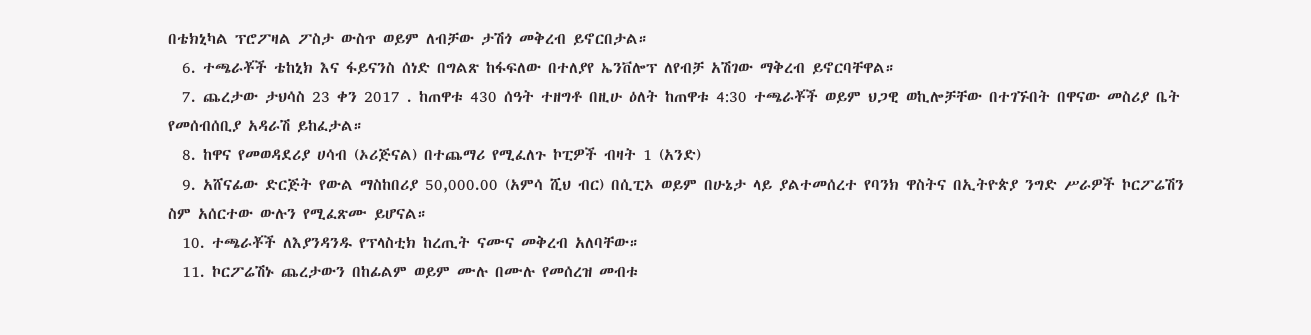በቴክኒካል ፕሮፖዛል ፖስታ ውስጥ ወይም ለብቻው ታሽጎ መቅረብ ይኖርበታል።
  6. ተጫራቾች ቴከኒክ እና ፋይናንስ ሰነድ በግልጽ ከፋፍለው በተለያየ ኤንቨሎፕ ለየብቻ አሽገው ማቅረብ ይኖርባቸዋል።
  7. ጨረታው ታህሳስ 23 ቀን 2017 . ከጠዋቱ 430 ሰዓት ተዘግቶ በዚሁ ዕለት ከጠዋቱ 4:30 ተጫራቾች ወይም ህጋዊ ወኪሎቻቸው በተገኙበት በዋናው መስሪያ ቤት የመሰብሰቢያ አዳራሽ ይከፈታል።
  8. ከዋና የመወዳደሪያ ሀሳብ (ኦሪጅናል) በተጨማሪ የሚፈለጉ ኮፒዎች ብዛት 1 (አንድ)
  9. አሸናፊው ድርጅት የውል ማስከበሪያ 50,000.00 (አምሳ ሺህ ብር) በሲፒኦ ወይም በሁኔታ ላይ ያልተመሰረተ የባንክ ዋስትና በኢትዮጵያ ንግድ ሥራዎች ኮርፖሬሽን ስም አሰርተው ውሉን የሚፈጽሙ ይሆናል።
  10. ተጫራቾች ለእያንዳንዱ የፕላስቲክ ከረጢት ናሙና መቅረብ አለባቸው።
  11. ኮርፖሬሽኑ ጨረታውን በከፊልም ወይም ሙሉ በሙሉ የመሰረዝ መብቱ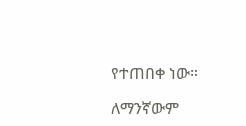የተጠበቀ ነው።

ለማንኛውም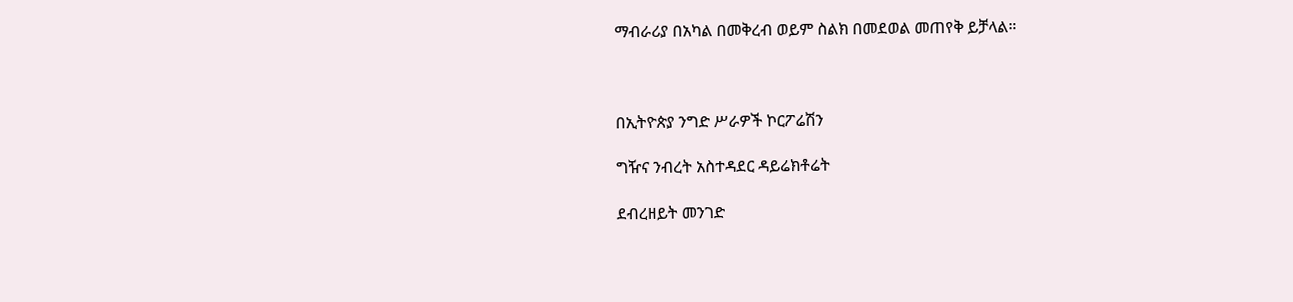ማብራሪያ በአካል በመቅረብ ወይም ስልክ በመደወል መጠየቅ ይቻላል።



በኢትዮጵያ ንግድ ሥራዎች ኮርፖሬሽን

ግዥና ንብረት አስተዳደር ዳይሬክቶሬት

ደብረዘይት መንገድ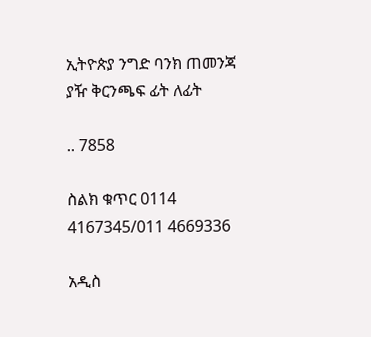ኢትዮጵያ ንግድ ባንክ ጠመንጃ ያዥ ቅርንጫፍ ፊት ለፊት

.. 7858

ስልክ ቁጥር 0114 4167345/011 4669336

አዲስ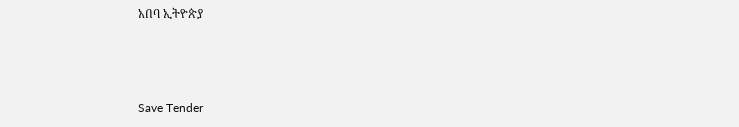አበባ ኢትዮጵያ



Save Tender